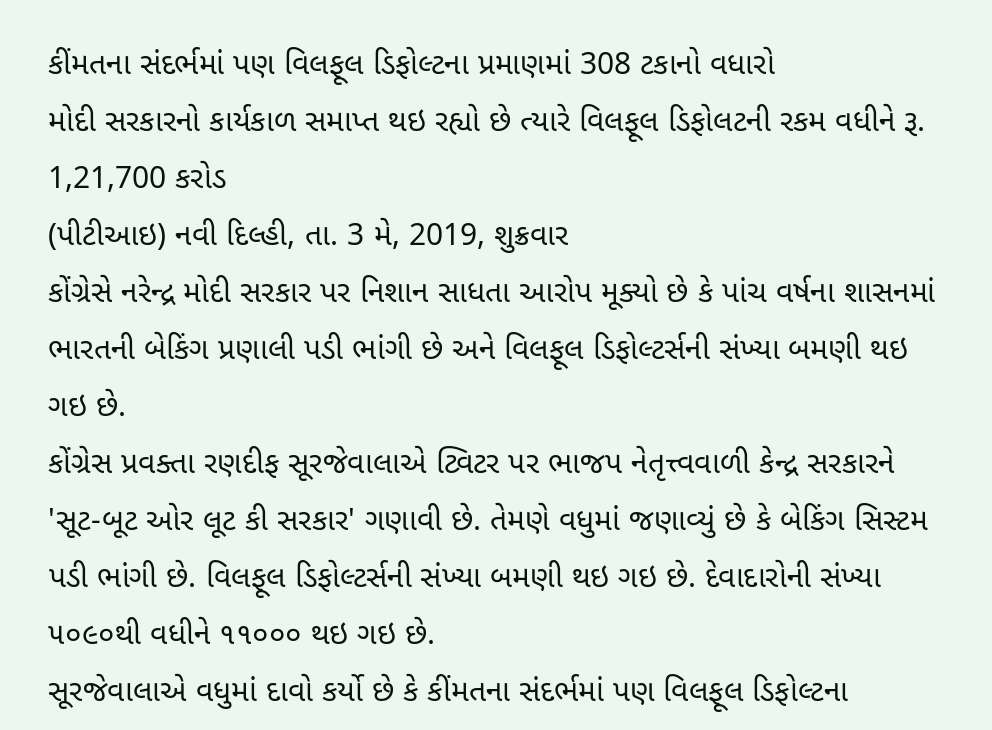કીંમતના સંદર્ભમાં પણ વિલફૂલ ડિફોલ્ટના પ્રમાણમાં 308 ટકાનો વધારો
મોદી સરકારનો કાર્યકાળ સમાપ્ત થઇ રહ્યો છે ત્યારે વિલફૂલ ડિફોલટની રકમ વધીને રૂ. 1,21,700 કરોડ
(પીટીઆઇ) નવી દિલ્હી, તા. 3 મે, 2019, શુક્રવાર
કોંગ્રેસે નરેન્દ્ર મોદી સરકાર પર નિશાન સાધતા આરોપ મૂક્યો છે કે પાંચ વર્ષના શાસનમાં ભારતની બેકિંગ પ્રણાલી પડી ભાંગી છે અને વિલફૂલ ડિફોલ્ટર્સની સંખ્યા બમણી થઇ ગઇ છે.
કોંગ્રેસ પ્રવક્તા રણદીફ સૂરજેવાલાએ ટ્વિટર પર ભાજપ નેતૃત્ત્વવાળી કેન્દ્ર સરકારને 'સૂટ-બૂટ ઓર લૂટ કી સરકાર' ગણાવી છે. તેમણે વધુમાં જણાવ્યું છે કે બેકિંગ સિસ્ટમ પડી ભાંગી છે. વિલફૂલ ડિફોલ્ટર્સની સંખ્યા બમણી થઇ ગઇ છે. દેવાદારોની સંખ્યા ૫૦૯૦થી વધીને ૧૧૦૦૦ થઇ ગઇ છે.
સૂરજેવાલાએ વધુમાં દાવો કર્યો છે કે કીંમતના સંદર્ભમાં પણ વિલફૂલ ડિફોલ્ટના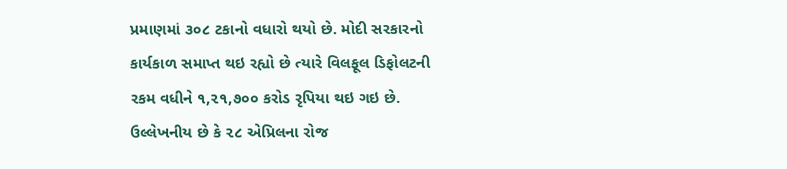પ્રમાણમાં ૩૦૮ ટકાનો વધારો થયો છે. મોદી સરકારનો કાર્યકાળ સમાપ્ત થઇ રહ્યો છે ત્યારે વિલફૂલ ડિફોલટની રકમ વધીને ૧,૨૧,૭૦૦ કરોડ રૃપિયા થઇ ગઇ છે.
ઉલ્લેખનીય છે કે ૨૮ એપ્રિલના રોજ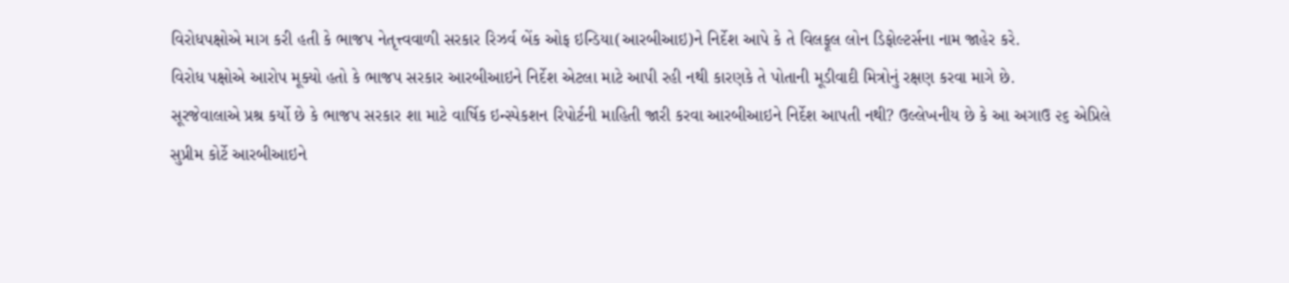વિરોધપક્ષોએ માગ કરી હતી કે ભાજપ નેતૃત્ત્વવાળી સરકાર રિઝર્વ બેંક ઓફ ઇન્ડિયા(આરબીઆઇ)ને નિર્દેશ આપે કે તે વિલફૂલ લોન ડિફોલ્ટર્સના નામ જાહેર કરે.
વિરોધ પક્ષોએ આરોપ મૂક્યો હતો કે ભાજપ સરકાર આરબીઆઇને નિર્દેશ એટલા માટે આપી રહી નથી કારણકે તે પોતાની મૂડીવાદી મિત્રોનું રક્ષણ કરવા માગે છે.
સૂરજેવાલાએ પ્રશ્ર કર્યો છે કે ભાજપ સરકાર શા માટે વાર્ષિક ઇન્સ્પેકશન રિપોર્ટની માહિતી જારી કરવા આરબીઆઇને નિર્દેશ આપતી નથી? ઉલ્લેખનીય છે કે આ અગાઉ ૨૬ એપ્રિલે સુપ્રીમ કોર્ટે આરબીઆઇને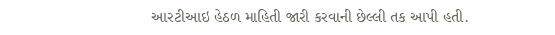આરટીઆઇ હેઠળ માહિતી જારી કરવાની છેલ્લી તક આપી હતી.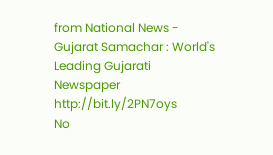from National News - Gujarat Samachar : World's Leading Gujarati Newspaper http://bit.ly/2PN7oys
No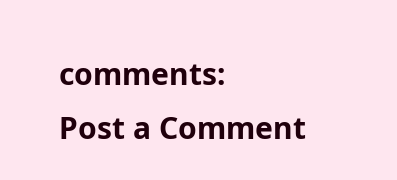comments:
Post a Comment